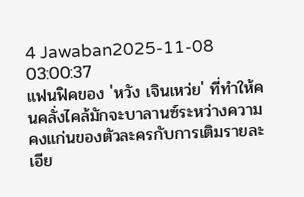4 Jawaban2025-11-08 03:00:37
แฟนฟิคของ 'หวัง เจินเหว่ย' ที่ทำให้คนคลั่งไคล้มักจะบาลานซ์ระหว่างความคงแก่นของตัวละครกับการเติมรายละเอีย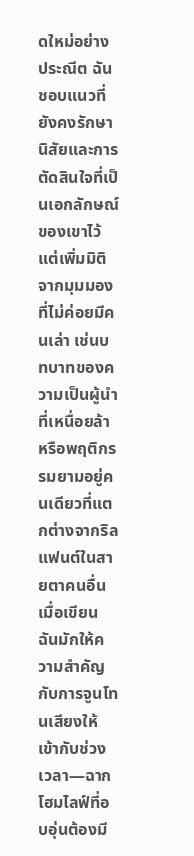ดใหม่อย่างประณีต ฉันชอบแนวที่ยังคงรักษานิสัยและการตัดสินใจที่เป็นเอกลักษณ์ของเขาไว้ แต่เพิ่มมิติจากมุมมองที่ไม่ค่อยมีคนเล่า เช่นบทบาทของความเป็นผู้นำที่เหนื่อยล้า หรือพฤติกรรมยามอยู่คนเดียวที่แตกต่างจากริลแฟนต์ในสายตาคนอื่น
เมื่อเขียน ฉันมักให้ความสำคัญกับการจูนโทนเสียงให้เข้ากับช่วงเวลา—ฉากโฮมไลฟ์ที่อบอุ่นต้องมี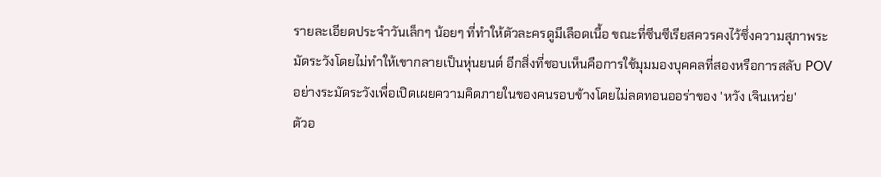รายละเอียดประจำวันเล็กๆ น้อยๆ ที่ทำให้ตัวละครดูมีเลือดเนื้อ ขณะที่ซีนซีเรียสควรคงไว้ซึ่งความสุภาพระมัดระวังโดยไม่ทำให้เขากลายเป็นหุ่นยนต์ อีกสิ่งที่ชอบเห็นคือการใช้มุมมองบุคคลที่สองหรือการสลับ POV อย่างระมัดระวังเพื่อเปิดเผยความคิดภายในของคนรอบข้างโดยไม่ลดทอนออร่าของ 'หวัง เจินเหว่ย'
ตัวอ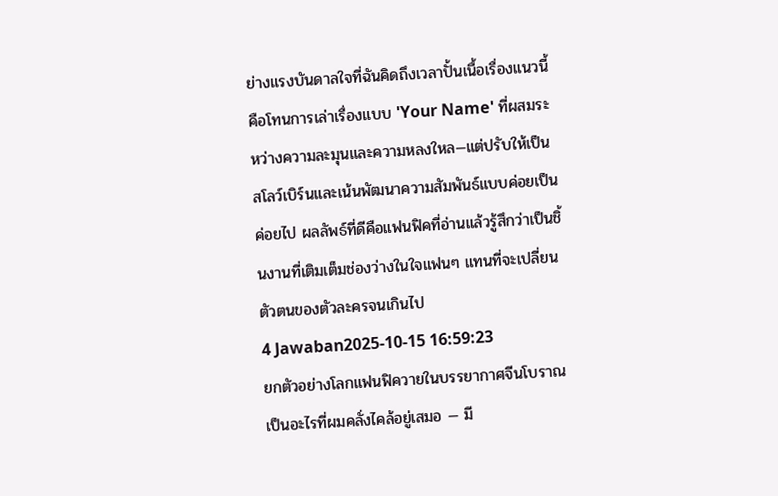ย่างแรงบันดาลใจที่ฉันคิดถึงเวลาปั้นเนื้อเรื่องแนวนี้คือโทนการเล่าเรื่องแบบ 'Your Name' ที่ผสมระหว่างความละมุนและความหลงใหล—แต่ปรับให้เป็นสโลว์เบิร์นและเน้นพัฒนาความสัมพันธ์แบบค่อยเป็นค่อยไป ผลลัพธ์ที่ดีคือแฟนฟิคที่อ่านแล้วรู้สึกว่าเป็นชิ้นงานที่เติมเต็มช่องว่างในใจแฟนๆ แทนที่จะเปลี่ยนตัวตนของตัวละครจนเกินไป
4 Jawaban2025-10-15 16:59:23
ยกตัวอย่างโลกแฟนฟิควายในบรรยากาศจีนโบราณเป็นอะไรที่ผมคลั่งไคล้อยู่เสมอ — มี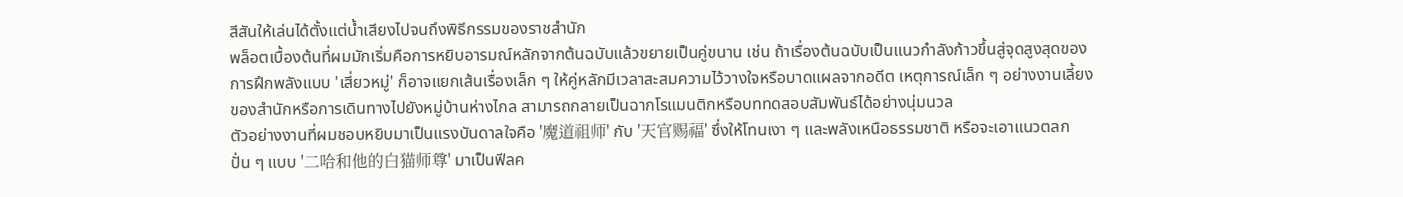สีสันให้เล่นได้ตั้งแต่น้ำเสียงไปจนถึงพิธีกรรมของราชสำนัก
พล็อตเบื้องต้นที่ผมมักเริ่มคือการหยิบอารมณ์หลักจากต้นฉบับแล้วขยายเป็นคู่ขนาน เช่น ถ้าเรื่องต้นฉบับเป็นแนวกำลังก้าวขึ้นสู่จุดสูงสุดของการฝึกพลังแบบ 'เสี่ยวหมู่' ก็อาจแยกเส้นเรื่องเล็ก ๆ ให้คู่หลักมีเวลาสะสมความไว้วางใจหรือบาดแผลจากอดีต เหตุการณ์เล็ก ๆ อย่างงานเลี้ยงของสำนักหรือการเดินทางไปยังหมู่บ้านห่างไกล สามารถกลายเป็นฉากโรแมนติกหรือบททดสอบสัมพันธ์ได้อย่างนุ่มนวล
ตัวอย่างงานที่ผมชอบหยิบมาเป็นแรงบันดาลใจคือ '魔道祖师' กับ '天官赐福' ซึ่งให้โทนเงา ๆ และพลังเหนือธรรมชาติ หรือจะเอาแนวตลกปั่น ๆ แบบ '二哈和他的白猫师尊' มาเป็นฟีลค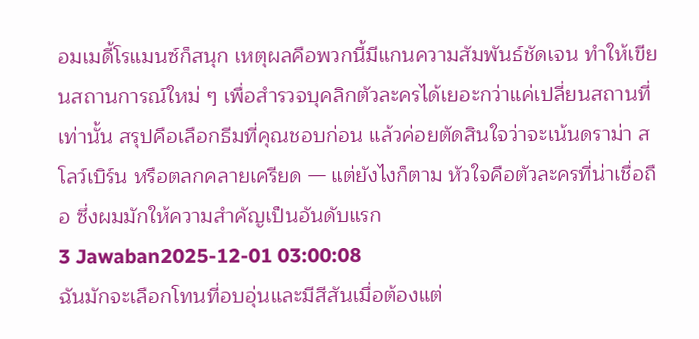อมเมดี้โรแมนซ์ก็สนุก เหตุผลคือพวกนี้มีแกนความสัมพันธ์ชัดเจน ทำให้เขียนสถานการณ์ใหม่ ๆ เพื่อสำรวจบุคลิกตัวละครได้เยอะกว่าแค่เปลี่ยนสถานที่เท่านั้น สรุปคือเลือกธีมที่คุณชอบก่อน แล้วค่อยตัดสินใจว่าจะเน้นดราม่า สโลว์เบิร์น หรือตลกคลายเครียด — แต่ยังไงก็ตาม หัวใจคือตัวละครที่น่าเชื่อถือ ซึ่งผมมักให้ความสำคัญเป็นอันดับแรก
3 Jawaban2025-12-01 03:00:08
ฉันมักจะเลือกโทนที่อบอุ่นและมีสีสันเมื่อต้องแต่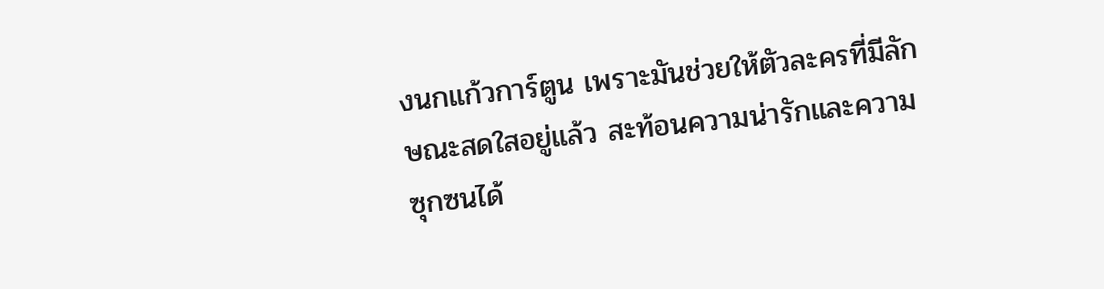งนกแก้วการ์ตูน เพราะมันช่วยให้ตัวละครที่มีลักษณะสดใสอยู่แล้ว สะท้อนความน่ารักและความซุกซนได้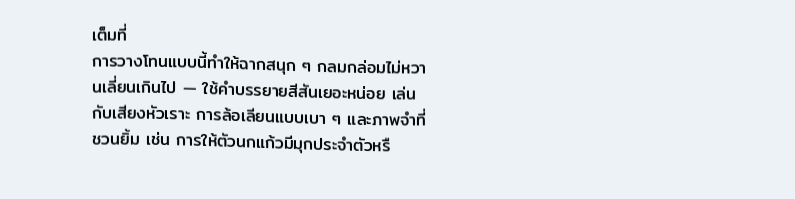เต็มที่
การวางโทนแบบนี้ทำให้ฉากสนุก ๆ กลมกล่อมไม่หวานเลี่ยนเกินไป — ใช้คำบรรยายสีสันเยอะหน่อย เล่นกับเสียงหัวเราะ การล้อเลียนแบบเบา ๆ และภาพจำที่ชวนยิ้ม เช่น การให้ตัวนกแก้วมีมุกประจำตัวหรื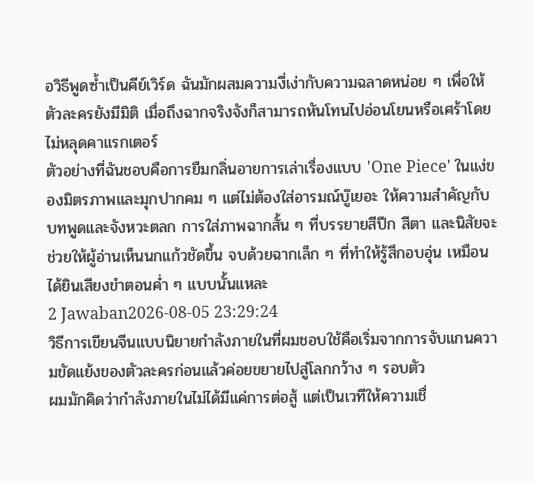อวิธีพูดซ้ำเป็นคีย์เวิร์ด ฉันมักผสมความงี่เง่ากับความฉลาดหน่อย ๆ เพื่อให้ตัวละครยังมีมิติ เมื่อถึงฉากจริงจังก็สามารถหันโทนไปอ่อนโยนหรือเศร้าโดยไม่หลุดคาแรกเตอร์
ตัวอย่างที่ฉันชอบคือการยืมกลิ่นอายการเล่าเรื่องแบบ 'One Piece' ในแง่ของมิตรภาพและมุกปากคม ๆ แต่ไม่ต้องใส่อารมณ์บู๊เยอะ ให้ความสำคัญกับบทพูดและจังหวะตลก การใส่ภาพฉากสั้น ๆ ที่บรรยายสีปีก สีตา และนิสัยจะช่วยให้ผู้อ่านเห็นนกแก้วชัดขึ้น จบด้วยฉากเล็ก ๆ ที่ทำให้รู้สึกอบอุ่น เหมือนได้ยินเสียงขำตอนค่ำ ๆ แบบนั้นแหละ
2 Jawaban2026-08-05 23:29:24
วิธีการเขียนจีนแบบนิยายกำลังภายในที่ผมชอบใช้คือเริ่มจากการจับแกนความขัดแย้งของตัวละครก่อนแล้วค่อยขยายไปสู่โลกกว้าง ๆ รอบตัว
ผมมักคิดว่ากำลังภายในไม่ได้มีแค่การต่อสู้ แต่เป็นเวทีให้ความเชื่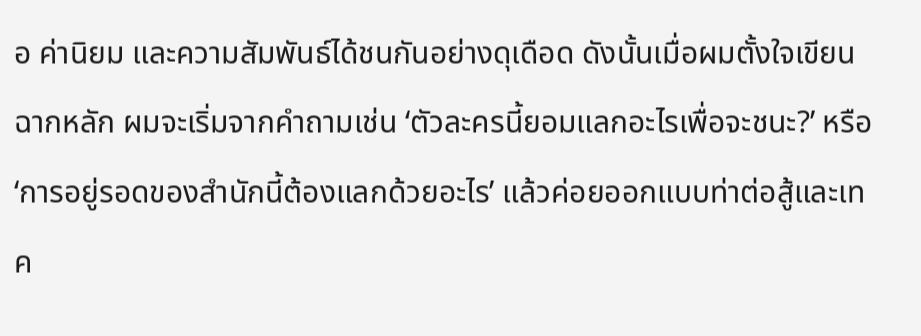อ ค่านิยม และความสัมพันธ์ได้ชนกันอย่างดุเดือด ดังนั้นเมื่อผมตั้งใจเขียนฉากหลัก ผมจะเริ่มจากคำถามเช่น ‘ตัวละครนี้ยอมแลกอะไรเพื่อจะชนะ?’ หรือ ‘การอยู่รอดของสำนักนี้ต้องแลกด้วยอะไร’ แล้วค่อยออกแบบท่าต่อสู้และเทค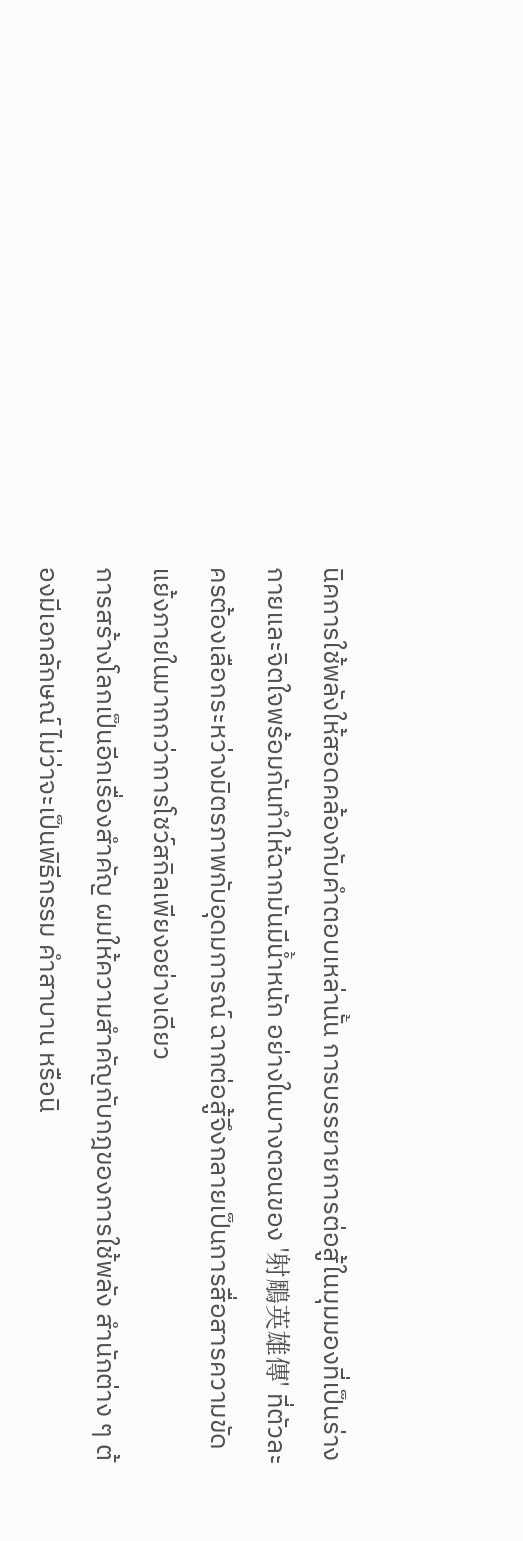นิคการใช้พลังให้สอดคล้องกับคำตอบเหล่านั้น การบรรยายการต่อสู้ในมุมมองที่เป็นร่างกายและจิตใจพร้อมกันทำให้ฉากมันมีน้ำหนัก อย่างในบางตอนของ '射鵰英雄傳' ที่ตัวละครต้องเลือกระหว่างมิตรภาพกับอุดมการณ์ ฉากต่อสู้จึงกลายเป็นการสื่อสารความขัดแย้งภายในมากกว่าการโชว์สกิลเพียงอย่างเดียว
การสร้างโลกเป็นอีกเรื่องสำคัญ ผมให้ความสำคัญกับกฎของการใช้พลัง สำนักต่าง ๆ ต้องมีเอกลักษณ์ ไม่ว่าจะเป็นพิธีกรรม คำสาบาน หรือนิ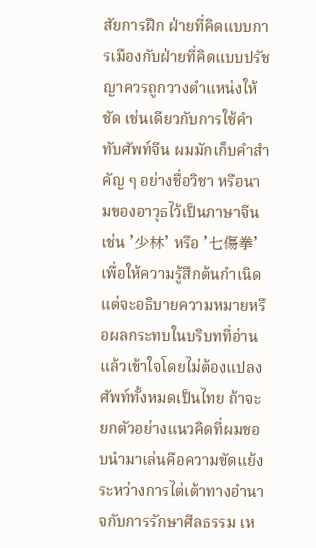สัยการฝึก ฝ่ายที่คิดแบบการเมืองกับฝ่ายที่คิดแบบปรัชญาควรถูกวางตำแหน่งให้ชัด เช่นเดียวกับการใช้คำทับศัพท์จีน ผมมักเก็บคำสำคัญ ๆ อย่างชื่อวิชา หรือนามของอาวุธไว้เป็นภาษาจีน เช่น '少林' หรือ '七傷拳' เพื่อให้ความรู้สึกต้นกำเนิด แต่จะอธิบายความหมายหรือผลกระทบในบริบทที่อ่านแล้วเข้าใจโดยไม่ต้องแปลงศัพท์ทั้งหมดเป็นไทย ถ้าจะยกตัวอย่างแนวคิดที่ผมชอบนำมาเล่นคือความขัดแย้งระหว่างการไต่เต้าทางอำนาจกับการรักษาศีลธรรม เห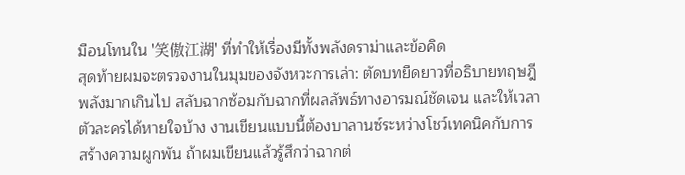มือนโทนใน '笑傲江湖' ที่ทำให้เรื่องมีทั้งพลังดราม่าและข้อคิด
สุดท้ายผมจะตรวจงานในมุมของจังหวะการเล่า: ตัดบทยืดยาวที่อธิบายทฤษฎีพลังมากเกินไป สลับฉากซ้อมกับฉากที่ผลลัพธ์ทางอารมณ์ชัดเจน และให้เวลาตัวละครได้หายใจบ้าง งานเขียนแบบนี้ต้องบาลานซ์ระหว่างโชว์เทคนิคกับการสร้างความผูกพัน ถ้าผมเขียนแล้วรู้สึกว่าฉากต่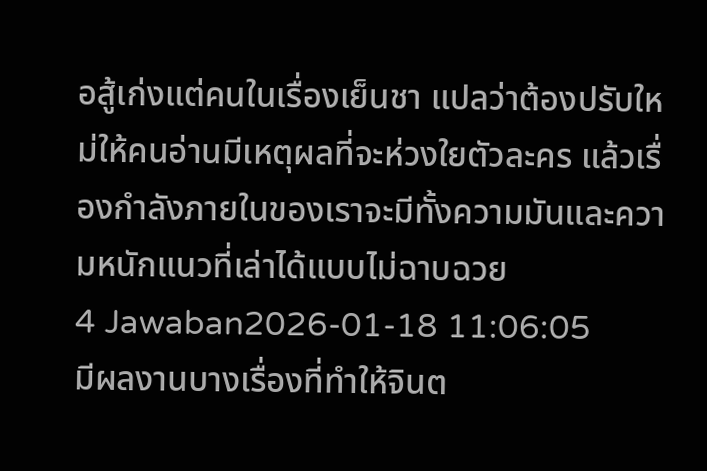อสู้เก่งแต่คนในเรื่องเย็นชา แปลว่าต้องปรับใหม่ให้คนอ่านมีเหตุผลที่จะห่วงใยตัวละคร แล้วเรื่องกำลังภายในของเราจะมีทั้งความมันและความหนักแนวที่เล่าได้แบบไม่ฉาบฉวย
4 Jawaban2026-01-18 11:06:05
มีผลงานบางเรื่องที่ทำให้จินต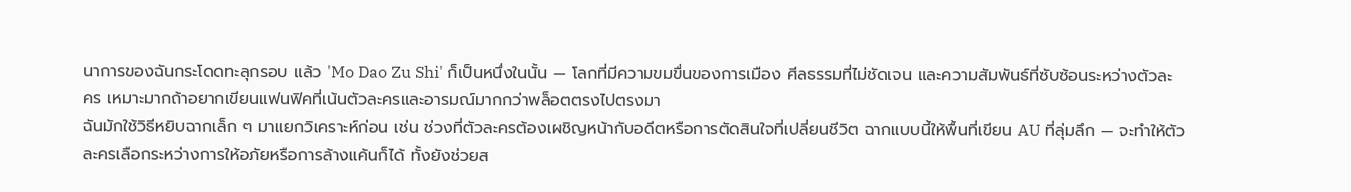นาการของฉันกระโดดทะลุกรอบ แล้ว 'Mo Dao Zu Shi' ก็เป็นหนึ่งในนั้น — โลกที่มีความขมขื่นของการเมือง ศีลธรรมที่ไม่ชัดเจน และความสัมพันธ์ที่ซับซ้อนระหว่างตัวละคร เหมาะมากถ้าอยากเขียนแฟนฟิคที่เน้นตัวละครและอารมณ์มากกว่าพล็อตตรงไปตรงมา
ฉันมักใช้วิธีหยิบฉากเล็ก ๆ มาแยกวิเคราะห์ก่อน เช่น ช่วงที่ตัวละครต้องเผชิญหน้ากับอดีตหรือการตัดสินใจที่เปลี่ยนชีวิต ฉากแบบนี้ให้พื้นที่เขียน AU ที่ลุ่มลึก — จะทำให้ตัวละครเลือกระหว่างการให้อภัยหรือการล้างแค้นก็ได้ ทั้งยังช่วยส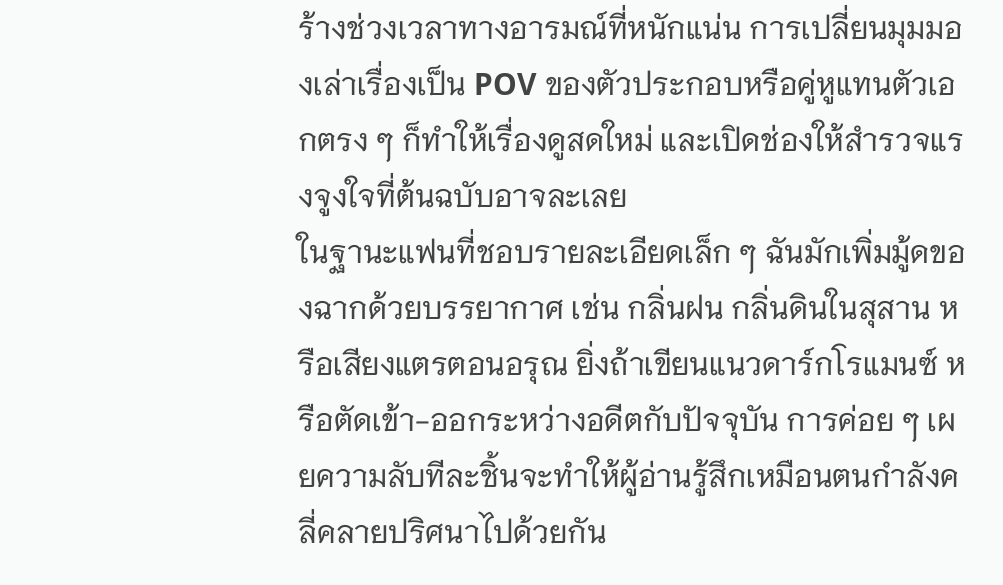ร้างช่วงเวลาทางอารมณ์ที่หนักแน่น การเปลี่ยนมุมมองเล่าเรื่องเป็น POV ของตัวประกอบหรือคู่หูแทนตัวเอกตรง ๆ ก็ทำให้เรื่องดูสดใหม่ และเปิดช่องให้สำรวจแรงจูงใจที่ต้นฉบับอาจละเลย
ในฐานะแฟนที่ชอบรายละเอียดเล็ก ๆ ฉันมักเพิ่มมู้ดของฉากด้วยบรรยากาศ เช่น กลิ่นฝน กลิ่นดินในสุสาน หรือเสียงแตรตอนอรุณ ยิ่งถ้าเขียนแนวดาร์กโรแมนซ์ หรือตัดเข้า-ออกระหว่างอดีตกับปัจจุบัน การค่อย ๆ เผยความลับทีละชิ้นจะทำให้ผู้อ่านรู้สึกเหมือนตนกำลังคลี่คลายปริศนาไปด้วยกัน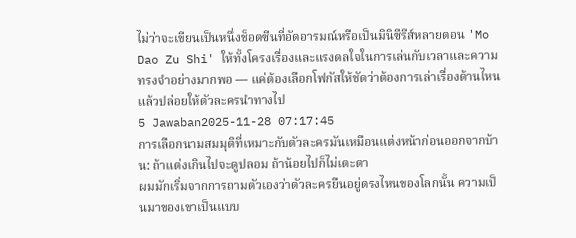ไม่ว่าจะเขียนเป็นหนึ่งช็อตซีนที่อัดอารมณ์หรือเป็นมินิซีรีส์หลายตอน 'Mo Dao Zu Shi' ให้ทั้งโครงเรื่องและแรงดลใจในการเล่นกับเวลาและความทรงจำอย่างมากพอ — แค่ต้องเลือกโฟกัสให้ชัดว่าต้องการเล่าเรื่องด้านไหน แล้วปล่อยให้ตัวละครนำทางไป
5 Jawaban2025-11-28 07:17:45
การเลือกนามสมมุติที่เหมาะกับตัวละครมันเหมือนแต่งหน้าก่อนออกจากบ้าน: ถ้าแต่งเกินไปจะดูปลอม ถ้าน้อยไปก็ไม่เตะตา
ผมมักเริ่มจากการถามตัวเองว่าตัวละครยืนอยู่ตรงไหนของโลกนั้น ความเป็นมาของเขาเป็นแบบ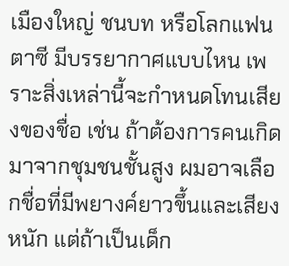เมืองใหญ่ ชนบท หรือโลกแฟนตาซี มีบรรยากาศแบบไหน เพราะสิ่งเหล่านี้จะกำหนดโทนเสียงของชื่อ เช่น ถ้าต้องการคนเกิดมาจากชุมชนชั้นสูง ผมอาจเลือกชื่อที่มีพยางค์ยาวขึ้นและเสียงหนัก แต่ถ้าเป็นเด็ก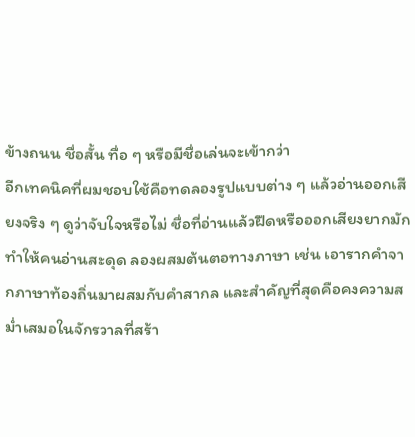ข้างถนน ชื่อสั้น ทื่อ ๆ หรือมีชื่อเล่นจะเข้ากว่า
อีกเทคนิคที่ผมชอบใช้คือทดลองรูปแบบต่าง ๆ แล้วอ่านออกเสียงจริง ๆ ดูว่าจับใจหรือไม่ ชื่อที่อ่านแล้วฝืดหรือออกเสียงยากมักทำให้คนอ่านสะดุด ลองผสมต้นตอทางภาษา เช่น เอารากคำจากภาษาท้องถิ่นมาผสมกับคำสากล และสำคัญที่สุดคือคงความสม่ำเสมอในจักรวาลที่สร้า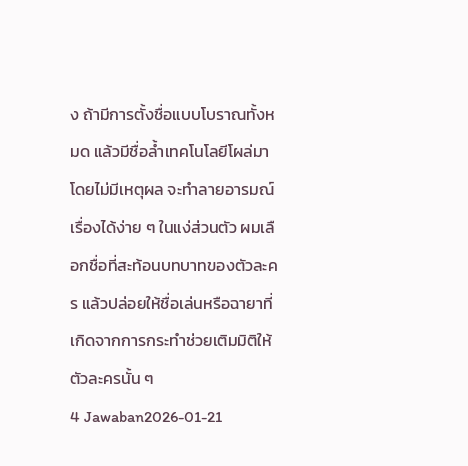ง ถ้ามีการตั้งชื่อแบบโบราณทั้งหมด แล้วมีชื่อล้ำเทคโนโลยีโผล่มาโดยไม่มีเหตุผล จะทำลายอารมณ์เรื่องได้ง่าย ๆ ในแง่ส่วนตัว ผมเลือกชื่อที่สะท้อนบทบาทของตัวละคร แล้วปล่อยให้ชื่อเล่นหรือฉายาที่เกิดจากการกระทำช่วยเติมมิติให้ตัวละครนั้น ๆ
4 Jawaban2026-01-21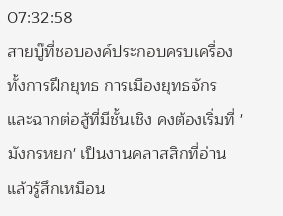07:32:58
สายบู๊ที่ชอบองค์ประกอบครบเครื่องทั้งการฝึกยุทธ การเมืองยุทธจักร และฉากต่อสู้ที่มีชั้นเชิง คงต้องเริ่มที่ 'มังกรหยก' เป็นงานคลาสสิกที่อ่านแล้วรู้สึกเหมือน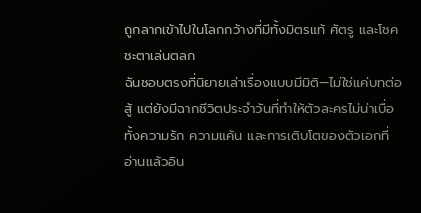ถูกลากเข้าไปในโลกกว้างที่มีทั้งมิตรแท้ ศัตรู และโชคชะตาเล่นตลก
ฉันชอบตรงที่นิยายเล่าเรื่องแบบมีมิติ—ไม่ใช่แค่บทต่อสู้ แต่ยังมีฉากชีวิตประจำวันที่ทำให้ตัวละครไม่น่าเบื่อ ทั้งความรัก ความแค้น และการเติบโตของตัวเอกที่อ่านแล้วอิน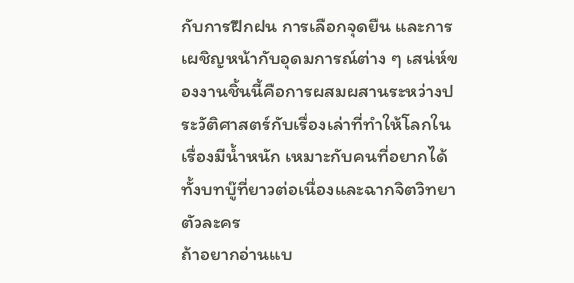กับการฝึกฝน การเลือกจุดยืน และการเผชิญหน้ากับอุดมการณ์ต่าง ๆ เสน่ห์ของงานชิ้นนี้คือการผสมผสานระหว่างประวัติศาสตร์กับเรื่องเล่าที่ทำให้โลกในเรื่องมีน้ำหนัก เหมาะกับคนที่อยากได้ทั้งบทบู๊ที่ยาวต่อเนื่องและฉากจิตวิทยาตัวละคร
ถ้าอยากอ่านแบ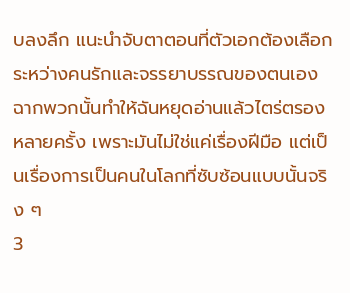บลงลึก แนะนำจับตาตอนที่ตัวเอกต้องเลือกระหว่างคนรักและจรรยาบรรณของตนเอง ฉากพวกนั้นทำให้ฉันหยุดอ่านแล้วไตร่ตรองหลายครั้ง เพราะมันไม่ใช่แค่เรื่องฝีมือ แต่เป็นเรื่องการเป็นคนในโลกที่ซับซ้อนแบบนั้นจริง ๆ
3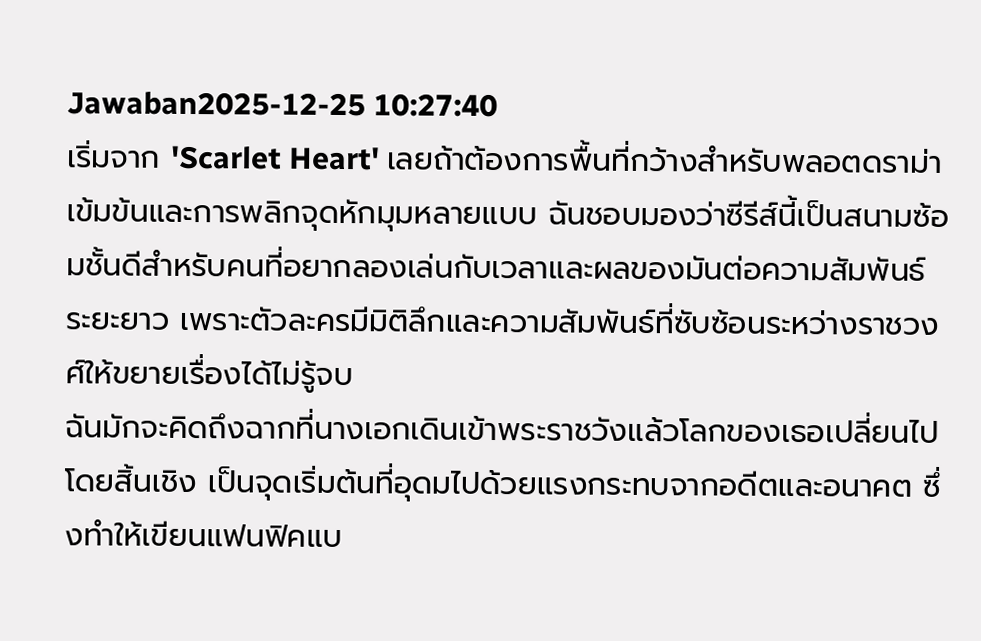Jawaban2025-12-25 10:27:40
เริ่มจาก 'Scarlet Heart' เลยถ้าต้องการพื้นที่กว้างสำหรับพลอตดราม่าเข้มข้นและการพลิกจุดหักมุมหลายแบบ ฉันชอบมองว่าซีรีส์นี้เป็นสนามซ้อมชั้นดีสำหรับคนที่อยากลองเล่นกับเวลาและผลของมันต่อความสัมพันธ์ระยะยาว เพราะตัวละครมีมิติลึกและความสัมพันธ์ที่ซับซ้อนระหว่างราชวงศ์ให้ขยายเรื่องได้ไม่รู้จบ
ฉันมักจะคิดถึงฉากที่นางเอกเดินเข้าพระราชวังแล้วโลกของเธอเปลี่ยนไปโดยสิ้นเชิง เป็นจุดเริ่มต้นที่อุดมไปด้วยแรงกระทบจากอดีตและอนาคต ซึ่งทำให้เขียนแฟนฟิคแบ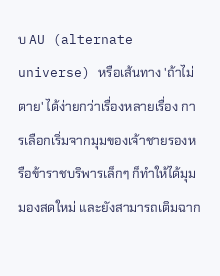บ AU (alternate universe) หรือเส้นทาง 'ถ้าไม่ตาย' ได้ง่ายกว่าเรื่องหลายเรื่อง การเลือกเริ่มจากมุมของเจ้าชายรองหรือข้าราชบริพารเล็กๆ ก็ทำให้ได้มุมมองสดใหม่ และยังสามารถเติมฉาก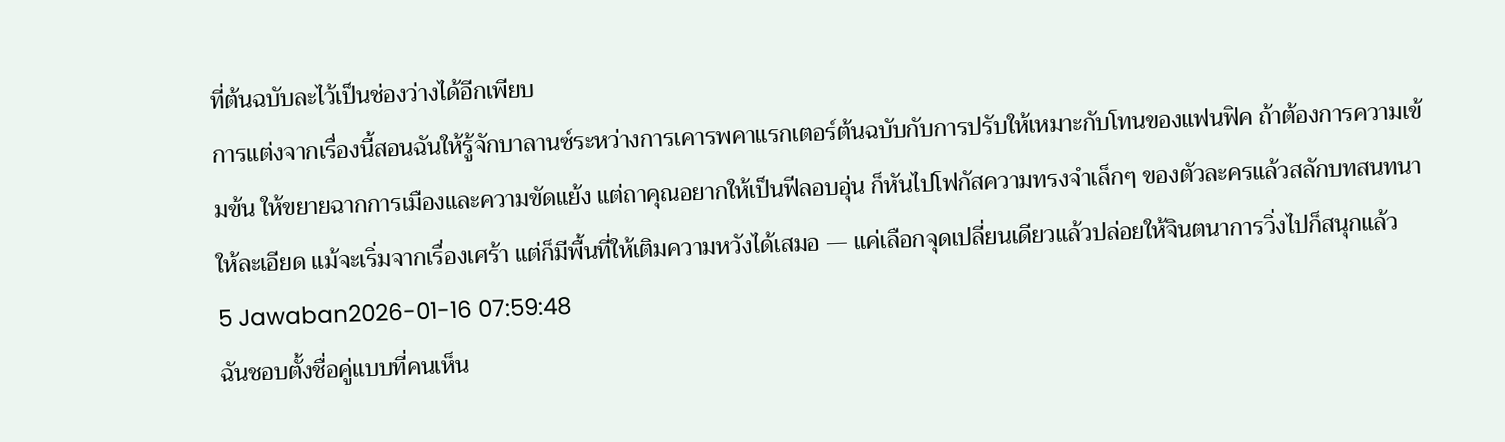ที่ต้นฉบับละไว้เป็นช่องว่างได้อีกเพียบ
การแต่งจากเรื่องนี้สอนฉันให้รู้จักบาลานซ์ระหว่างการเคารพคาแรกเตอร์ต้นฉบับกับการปรับให้เหมาะกับโทนของแฟนฟิค ถ้าต้องการความเข้มข้น ให้ขยายฉากการเมืองและความขัดแย้ง แต่ถาคุณอยากให้เป็นฟีลอบอุ่น ก็หันไปโฟกัสความทรงจำเล็กๆ ของตัวละครแล้วสลักบทสนทนาให้ละเอียด แม้จะเริ่มจากเรื่องเศร้า แต่ก็มีพื้นที่ให้เติมความหวังได้เสมอ — แค่เลือกจุดเปลี่ยนเดียวแล้วปล่อยให้จินตนาการวิ่งไปก็สนุกแล้ว
5 Jawaban2026-01-16 07:59:48
ฉันชอบตั้งชื่อคู่แบบที่คนเห็น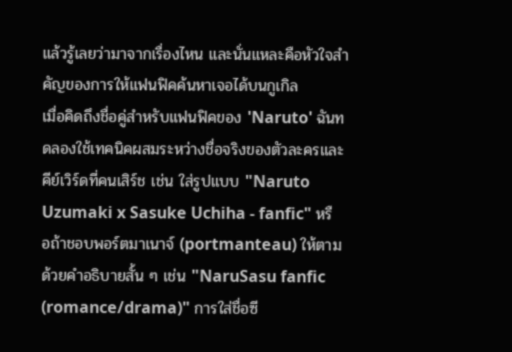แล้วรู้เลยว่ามาจากเรื่องไหน และนั่นแหละคือหัวใจสำคัญของการให้แฟนฟิคค้นหาเจอได้บนกูเกิล
เมื่อคิดถึงชื่อคู่สำหรับแฟนฟิคของ 'Naruto' ฉันทดลองใช้เทคนิคผสมระหว่างชื่อจริงของตัวละครและคีย์เวิร์ดที่คนเสิร์ช เช่น ใส่รูปแบบ "Naruto Uzumaki x Sasuke Uchiha - fanfic" หรือถ้าชอบพอร์ตมาเนาจ์ (portmanteau) ให้ตามด้วยคำอธิบายสั้น ๆ เช่น "NaruSasu fanfic (romance/drama)" การใส่ชื่อซี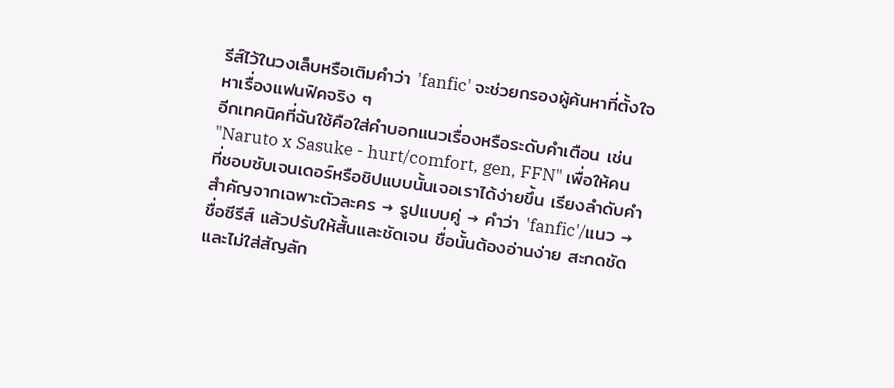รีส์ไว้ในวงเล็บหรือเติมคำว่า 'fanfic' จะช่วยกรองผู้ค้นหาที่ตั้งใจหาเรื่องแฟนฟิคจริง ๆ
อีกเทคนิคที่ฉันใช้คือใส่คำบอกแนวเรื่องหรือระดับคำเตือน เช่น "Naruto x Sasuke - hurt/comfort, gen, FFN" เพื่อให้คนที่ชอบซับเจนเดอร์หรือชิปแบบนั้นเจอเราได้ง่ายขึ้น เรียงลำดับคำสำคัญจากเฉพาะตัวละคร → รูปแบบคู่ → คำว่า 'fanfic'/แนว → ชื่อซีรีส์ แล้วปรับให้สั้นและชัดเจน ชื่อนั้นต้องอ่านง่าย สะกดชัด และไม่ใส่สัญลัก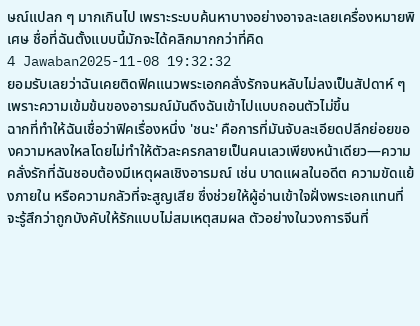ษณ์แปลก ๆ มากเกินไป เพราะระบบค้นหาบางอย่างอาจละเลยเครื่องหมายพิเศษ ชื่อที่ฉันตั้งแบบนี้มักจะได้คลิกมากกว่าที่คิด
4 Jawaban2025-11-08 19:32:32
ยอมรับเลยว่าฉันเคยติดฟิคแนวพระเอกคลั่งรักจนหลับไม่ลงเป็นสัปดาห์ ๆ เพราะความเข้มข้นของอารมณ์มันดึงฉันเข้าไปแบบถอนตัวไม่ขึ้น
ฉากที่ทำให้ฉันเชื่อว่าฟิคเรื่องหนึ่ง 'ชนะ' คือการที่มันจับละเอียดปลีกย่อยของความหลงใหลโดยไม่ทำให้ตัวละครกลายเป็นคนเลวเพียงหน้าเดียว—ความคลั่งรักที่ฉันชอบต้องมีเหตุผลเชิงอารมณ์ เช่น บาดแผลในอดีต ความขัดแย้งภายใน หรือความกลัวที่จะสูญเสีย ซึ่งช่วยให้ผู้อ่านเข้าใจฝั่งพระเอกแทนที่จะรู้สึกว่าถูกบังคับให้รักแบบไม่สมเหตุสมผล ตัวอย่างในวงการจีนที่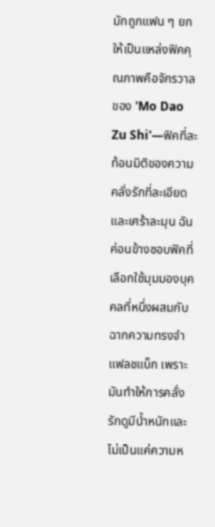มักถูกแฟน ๆ ยกให้เป็นแหล่งฟิคคุณภาพคือจักรวาลของ 'Mo Dao Zu Shi'—ฟิคที่สะท้อนมิติของความคลั่งรักที่ละเอียดและเศร้าละมุน ฉันค่อนข้างชอบฟิคที่เลือกใช้มุมมองบุคคลที่หนึ่งผสมกับฉากความทรงจำแฟลชแบ็ก เพราะมันทำให้การคลั่งรักดูมีน้ำหนักและไม่เป็นแค่ความห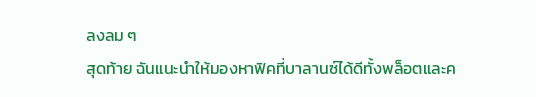ลงลม ๆ
สุดท้าย ฉันแนะนำให้มองหาฟิคที่บาลานซ์ได้ดีทั้งพล็อตและค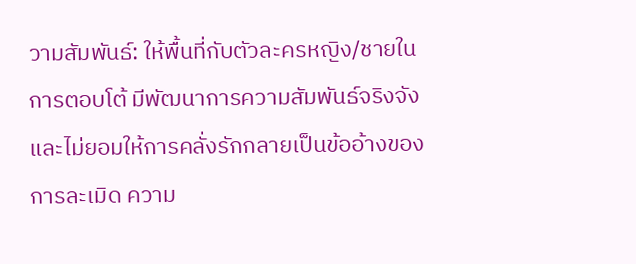วามสัมพันธ์: ให้พื้นที่กับตัวละครหญิง/ชายในการตอบโต้ มีพัฒนาการความสัมพันธ์จริงจัง และไม่ยอมให้การคลั่งรักกลายเป็นข้ออ้างของการละเมิด ความ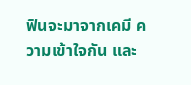ฟินจะมาจากเคมี ความเข้าใจกัน และ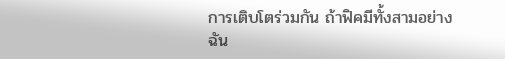การเติบโตร่วมกัน ถ้าฟิคมีทั้งสามอย่าง ฉัน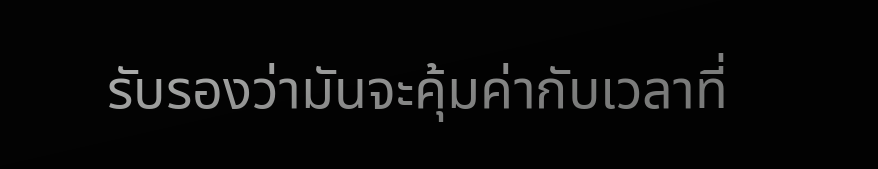รับรองว่ามันจะคุ้มค่ากับเวลาที่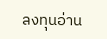ลงทุนอ่าน